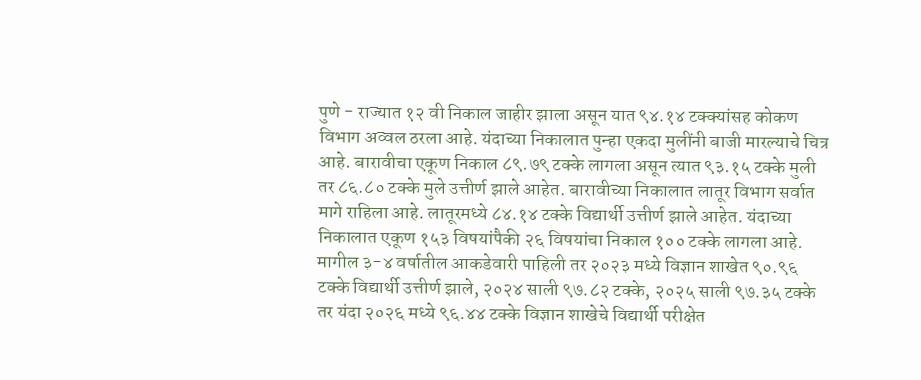पुणे - राज्यात १२ वी निकाल जाहीर झाला असून यात ९४.१४ टक्क्यांसह कोकण विभाग अव्वल ठरला आहे. यंदाच्या निकालात पुन्हा एकदा मुलींनी बाजी मारल्याचे चित्र आहे. बारावीचा एकूण निकाल ८९.७९ टक्के लागला असून त्यात ९३.१५ टक्के मुली तर ८६.८० टक्के मुले उत्तीर्ण झाले आहेत. बारावीच्या निकालात लातूर विभाग सर्वात मागे राहिला आहे. लातूरमध्ये ८४.१४ टक्के विद्यार्थी उत्तीर्ण झाले आहेत. यंदाच्या निकालात एकूण १५३ विषयांपैकी २६ विषयांचा निकाल १०० टक्के लागला आहे. मागील ३-४ वर्षातील आकडेवारी पाहिली तर २०२३ मध्ये विज्ञान शाखेत ९०.९६ टक्के विद्यार्थी उत्तीर्ण झाले, २०२४ साली ९७.८२ टक्के, २०२५ साली ९७.३५ टक्के तर यंदा २०२६ मध्ये ९६.४४ टक्के विज्ञान शाखेचे विद्यार्थी परीक्षेत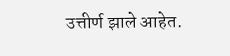उत्तीर्ण झाले आहेत.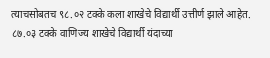त्याचसोबतच ९८.०२ टक्के कला शाखेचे विद्यार्थी उत्तीर्ण झाले आहेत. ८७.०३ टक्के वाणिज्य शाखेचे विद्यार्थी यंदाच्या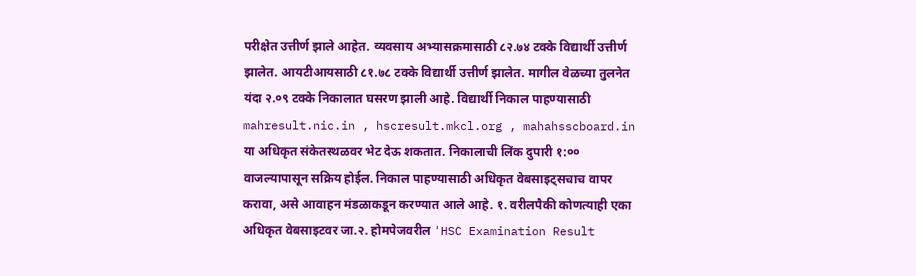परीक्षेत उत्तीर्ण झाले आहेत. व्यवसाय अभ्यासक्रमासाठी ८२.७४ टक्के विद्यार्थी उत्तीर्ण झालेत. आयटीआयसाठी ८१.७८ टक्के विद्यार्थी उत्तीर्ण झालेत. मागील वेळच्या तुलनेत यंदा २.०९ टक्के निकालात घसरण झाली आहे. विद्यार्थी निकाल पाहण्यासाठी mahresult.nic.in , hscresult.mkcl.org , mahahsscboard.in या अधिकृत संकेतस्थळवर भेट देऊ शकतात. निकालाची लिंक दुपारी १:०० वाजल्यापासून सक्रिय होईल. निकाल पाहण्यासाठी अधिकृत वेबसाइट्सचाच वापर करावा, असे आवाहन मंडळाकडून करण्यात आले आहे. १. वरीलपैकी कोणत्याही एका अधिकृत वेबसाइटवर जा.२. होमपेजवरील 'HSC Examination Result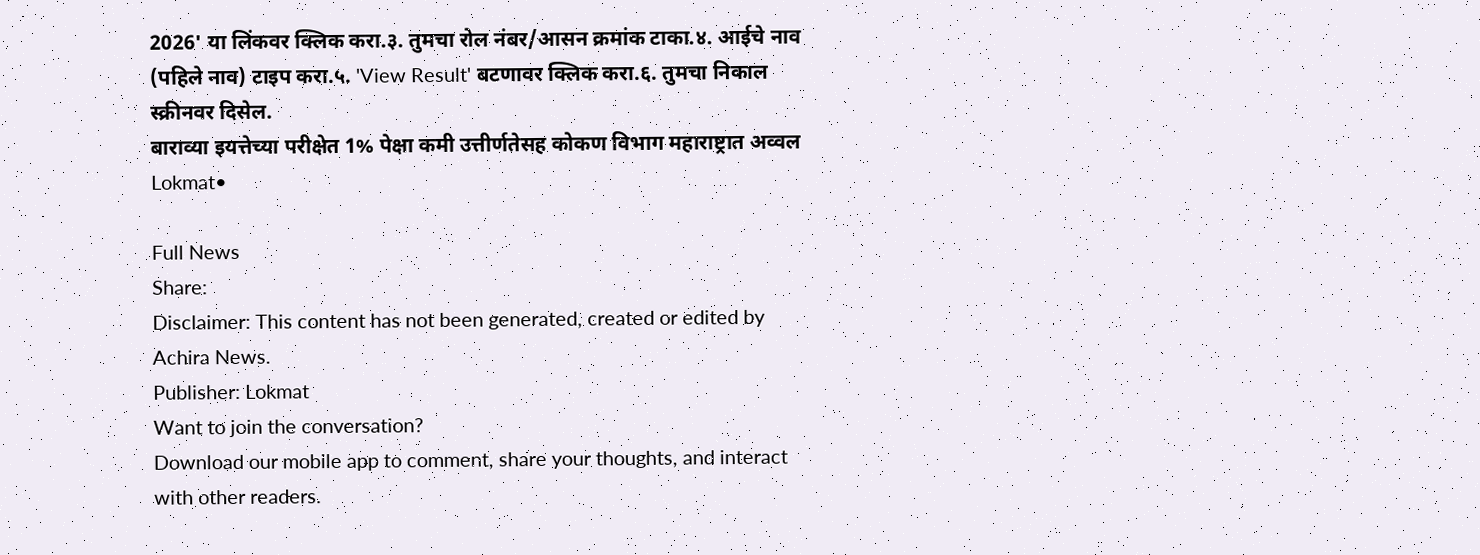2026' या लिंकवर क्लिक करा.३. तुमचा रोल नंबर/आसन क्रमांक टाका.४. आईचे नाव (पहिले नाव) टाइप करा.५. 'View Result' बटणावर क्लिक करा.६. तुमचा निकाल स्क्रीनवर दिसेल.
बाराव्या इयत्तेच्या परीक्षेत 1% पेक्षा कमी उत्तीर्णतेसह कोकण विभाग महाराष्ट्रात अव्वल
Lokmat•

Full News
Share:
Disclaimer: This content has not been generated, created or edited by Achira News.
Publisher: Lokmat
Want to join the conversation?
Download our mobile app to comment, share your thoughts, and interact with other readers.